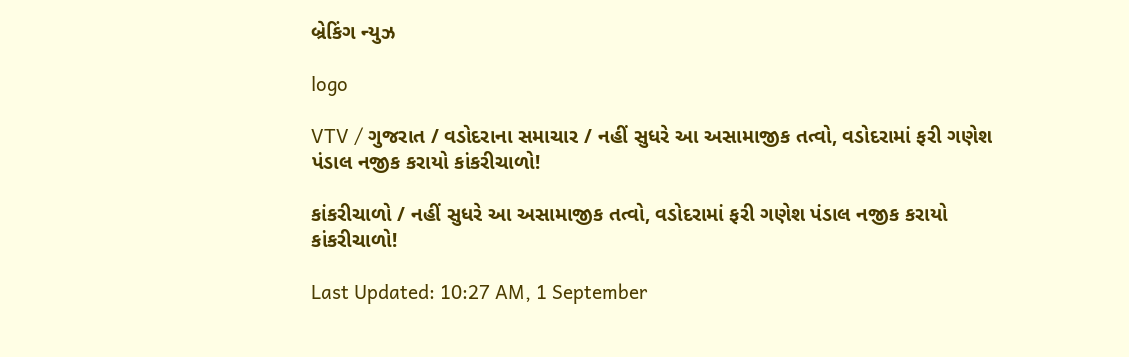બ્રેકિંગ ન્યુઝ

logo

VTV / ગુજરાત / વડોદરાના સમાચાર / નહીં સુધરે આ અસામાજીક તત્વો, વડોદરામાં ફરી ગણેશ પંડાલ નજીક કરાયો કાંકરીચાળો!

કાંકરીચાળો / નહીં સુધરે આ અસામાજીક તત્વો, વડોદરામાં ફરી ગણેશ પંડાલ નજીક કરાયો કાંકરીચાળો!

Last Updated: 10:27 AM, 1 September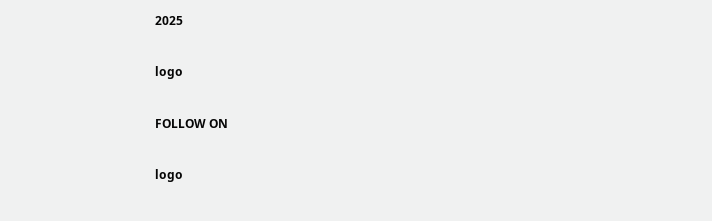2025

logo

FOLLOW ON

logo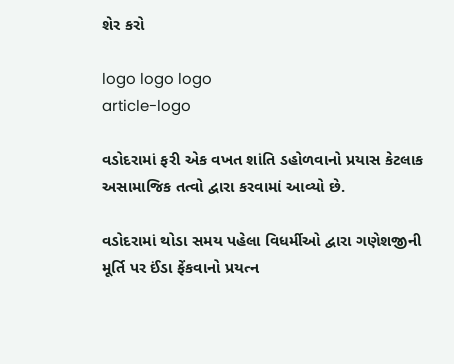શેર કરો

logo logo logo
article-logo

વડોદરામાં ફરી એક વખત શાંતિ ડહોળવાનો પ્રયાસ કેટલાક અસામાજિક તત્વો દ્વારા કરવામાં આવ્યો છે.

વડોદરામાં થોડા સમય પહેલા વિધર્મીઓ દ્વારા ગણેશજીની મૂર્તિ પર ઈંડા ફેંકવાનો પ્રયત્ન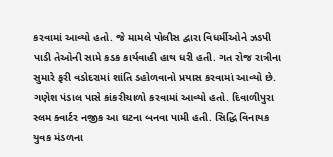કરવામાં આવ્યો હતો. જે મામલે પોલીસ દ્વારા વિધર્મીઓને ઝડપી પાડી તેઓની સામે કડક કાર્યવાહી હાથ ધરી હતી. ગત રોજ રાત્રીના સુમારે ફરી વડોદરામાં શાંતિ ડહોળવાનો પ્રયાસ કરવામાં આવ્યો છે. ગણેશ પંડાલ પાસે કાંકરીચાળો કરવામાં આવ્યો હતો. દિવાળીપુરા સ્લમ ક્વાર્ટર નજીક આ ઘટના બનવા પામી હતી. સિદ્ધિ વિનાયક યુવક મંડળના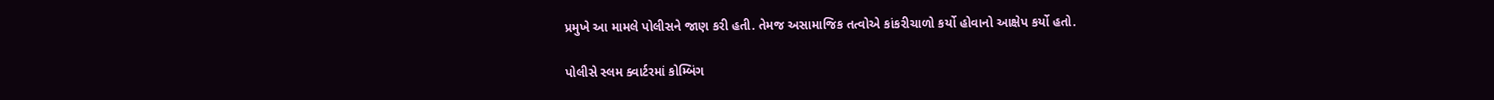પ્રમુખે આ મામલે પોલીસને જાણ કરી હતી. તેમજ અસામાજિક તત્વોએ કાંકરીચાળો કર્યો હોવાનો આક્ષેપ કર્યો હતો.

પોલીસે સ્લમ ક્વાર્ટરમાં કોમ્બિંગ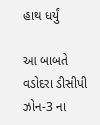હાથ ધર્યું

આ બાબતે વડોદરા ડીસીપી ઝોન-3 ના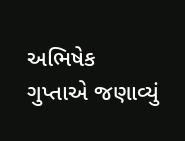અભિષેક ગુપ્તાએ જણાવ્યું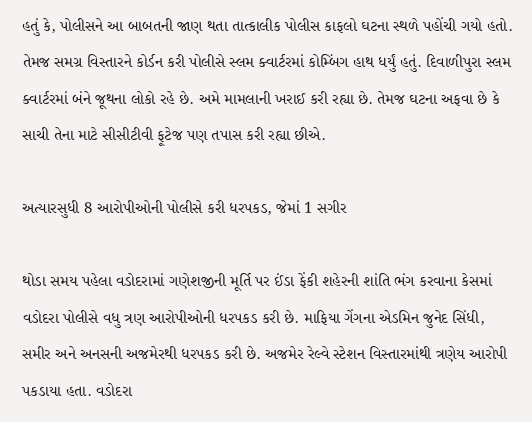હતું કે, પોલીસને આ બાબતની જાણ થતા તાત્કાલીક પોલીસ કાફલો ઘટના સ્થળે પહોંચી ગયો હતો. તેમજ સમગ્ર વિસ્તારને કોર્ડન કરી પોલીસે સ્લમ ક્વાર્ટરમાં કોમ્બિંગ હાથ ધર્યું હતું. દિવાળીપુરા સ્લમ ક્વાર્ટરમાં બંને જૂથના લોકો રહે છે. અમે મામલાની ખરાઈ કરી રહ્યા છે. તેમજ ઘટના અફવા છે કે સાચી તેના માટે સીસીટીવી ફૂટેજ પણ તપાસ કરી રહ્યા છીએ.

અત્યારસુધી 8 આરોપીઓની પોલીસે કરી ધરપકડ, જેમાં 1 સગીર

થોડા સમય પહેલા વડોદરામાં ગણેશજીની મૂર્તિ પર ઈંડા ફેંકી શહેરની શાંતિ ભંગ કરવાના કેસમાં વડોદરા પોલીસે વધુ ત્રણ આરોપીઓની ધરપકડ કરી છે. માફિયા ગેંગના એડમિન જુનેદ સિંધી, સમીર અને અનસની અજમેરથી ધરપકડ કરી છે. અજમેર રેલ્વે સ્ટેશન વિસ્તારમાંથી ત્રણેય આરોપી પકડાયા હતા. વડોદરા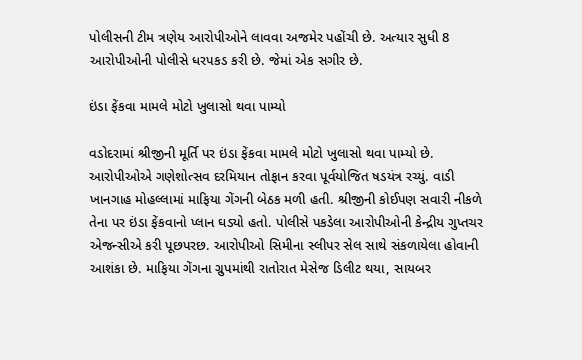પોલીસની ટીમ ત્રણેય આરોપીઓને લાવવા અજમેર પહોંચી છે. અત્યાર સુધી 8 આરોપીઓની પોલીસે ધરપકડ કરી છે. જેમાં એક સગીર છે.

ઇંડા ફેંકવા મામલે મોટો ખુલાસો થવા પામ્યો

વડોદરામાં શ્રીજીની મૂર્તિ પર ઇંડા ફેંકવા મામલે મોટો ખુલાસો થવા પામ્યો છે. આરોપીઓએ ગણેશોત્સવ દરમિયાન તોફાન કરવા પૂર્વયોજિત ષડયંત્ર રચ્યું. વાડી ખાનગાહ મોહલ્લામાં માફિયા ગેંગની બેઠક મળી હતી. શ્રીજીની કોઈપણ સવારી નીકળે તેના પર ઇંડા ફેંકવાનો પ્લાન ઘડ્યો હતો. પોલીસે પકડેલા આરોપીઓની કેન્દ્રીય ગુપ્તચર એજન્સીએ કરી પૂછપરછ. આરોપીઓ સિમીના સ્લીપર સેલ સાથે સંકળાયેલા હોવાની આશંકા છે. માફિયા ગેંગના ગ્રુપમાંથી રાતોરાત મેસેજ ડિલીટ થયા, સાયબર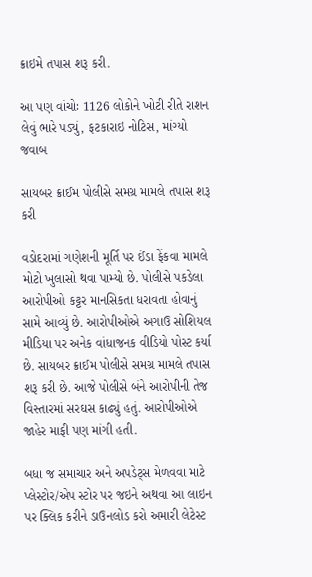ક્રાઇમે તપાસ શરૂ કરી.

આ પણ વાંચોઃ 1126 લોકોને ખોટી રીતે રાશન લેવું ભારે પડ્યું, ફટકારાઇ નોટિસ, માંગ્યો જવાબ

સાયબર ક્રાઈમ પોલીસે સમગ્ર મામલે તપાસ શરૂ કરી

વડોદરામાં ગણેશની મૂર્તિ પર ઈંડા ફેંકવા મામલે મોટો ખુલાસો થવા પામ્યો છે. પોલીસે પકડેલા આરોપીઓ કટ્ટર માનસિકતા ધરાવતા હોવાનું સામે આવ્યું છે. આરોપીઓએ અગાઉ સોશિયલ મીડિયા પર અનેક વાંધાજનક વીડિયો પોસ્ટ કર્યા છે. સાયબર ક્રાઈમ પોલીસે સમગ્ર મામલે તપાસ શરૂ કરી છે. આજે પોલીસે બંને આરોપીની તેજ વિસ્તારમાં સરઘસ કાઢ્યું હતું. આરોપીઓએ જાહેર માફી પણ માંગી હતી.

બધા જ સમાચાર અને અપડેટ્સ મેળવવા માટે પ્લેસ્ટોર/એપ સ્ટોર પર જઇને અથવા આ લાઇન પર ક્લિક કરીને ડાઉનલોડ કરો અમારી લેટેસ્ટ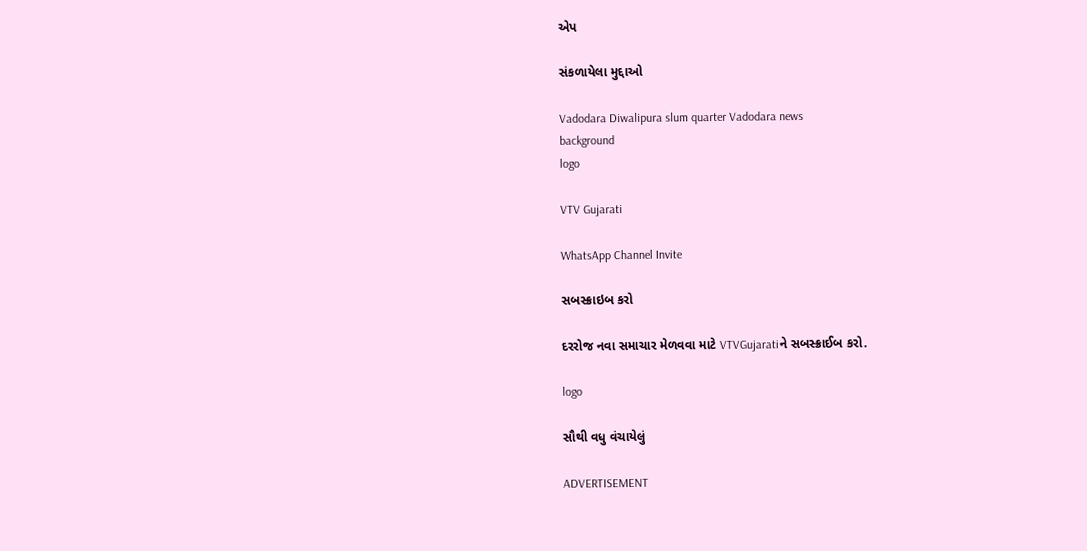એપ

સંકળાયેલા મુદ્દાઓ

Vadodara Diwalipura slum quarter Vadodara news
background
logo

VTV Gujarati

WhatsApp Channel Invite

સબસ્ક્રાઇબ કરો

દરરોજ નવા સમાચાર મેળવવા માટે VTVGujaratiને સબસ્ક્રાઈબ કરો.

logo

સૌથી વધુ વંચાયેલું

ADVERTISEMENT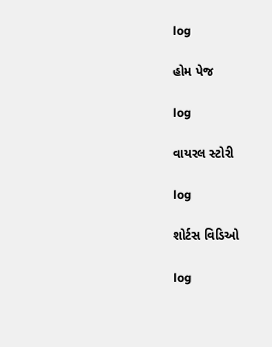log

હોમ પેજ

log

વાયરલ સ્ટોરી

log

શોર્ટસ વિડિઓ

log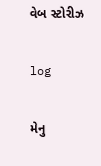વેબ સ્ટોરીઝ

log

મેનુ